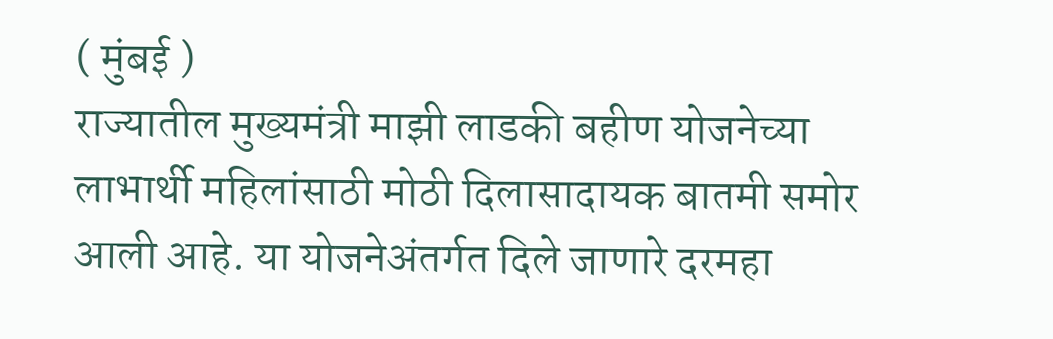( मुंबई )
राज्यातील मुख्यमंत्री माझी लाडकी बहीण योजनेच्या लाभार्थी महिलांसाठी मोठी दिलासादायक बातमी समोर आली आहे. या योजनेअंतर्गत दिले जाणारे दरमहा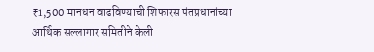₹1,500 मानधन वाढविण्याची शिफारस पंतप्रधानांच्या आर्थिक सल्लागार समितीने केली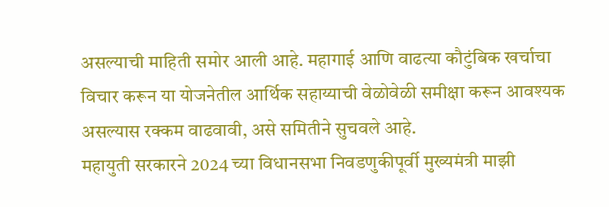असल्याची माहिती समोर आली आहे. महागाई आणि वाढत्या कौटुंबिक खर्चाचा विचार करून या योजनेतील आर्थिक सहाय्याची वेळोवेळी समीक्षा करून आवश्यक असल्यास रक्कम वाढवावी, असे समितीने सुचवले आहे.
महायुती सरकारने 2024 च्या विधानसभा निवडणुकीपूर्वी मुख्यमंत्री माझी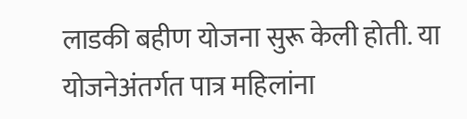लाडकी बहीण योजना सुरू केली होती. या योजनेअंतर्गत पात्र महिलांना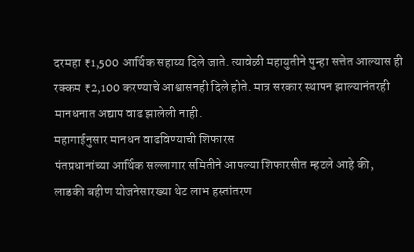दरमहा ₹1,500 आर्थिक सहाय्य दिले जाते. त्यावेळी महायुतीने पुन्हा सत्तेत आल्यास ही रक्कम ₹2,100 करण्याचे आश्वासनही दिले होते. मात्र सरकार स्थापन झाल्यानंतरही मानधनात अद्याप वाढ झालेली नाही.
महागाईनुसार मानधन वाढविण्याची शिफारस
पंतप्रधानांच्या आर्थिक सल्लागार समितीने आपल्या शिफारसीत म्हटले आहे की, लाडकी बहीण योजनेसारख्या थेट लाभ हस्तांतरण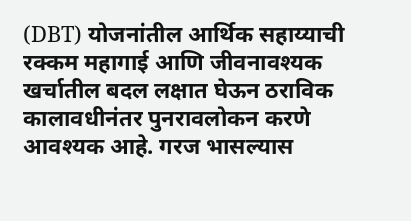(DBT) योजनांतील आर्थिक सहाय्याची रक्कम महागाई आणि जीवनावश्यक खर्चातील बदल लक्षात घेऊन ठराविक कालावधीनंतर पुनरावलोकन करणे आवश्यक आहे. गरज भासल्यास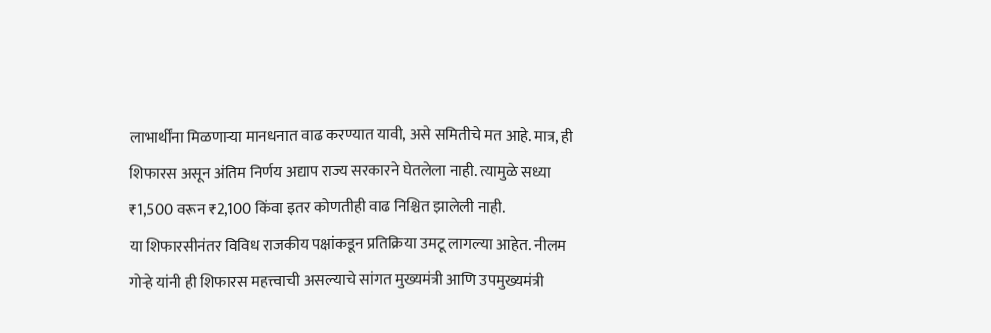लाभार्थींना मिळणाऱ्या मानधनात वाढ करण्यात यावी, असे समितीचे मत आहे. मात्र, ही शिफारस असून अंतिम निर्णय अद्याप राज्य सरकारने घेतलेला नाही. त्यामुळे सध्या ₹1,500 वरून ₹2,100 किंवा इतर कोणतीही वाढ निश्चित झालेली नाही.
या शिफारसीनंतर विविध राजकीय पक्षांकडून प्रतिक्रिया उमटू लागल्या आहेत. नीलम गोऱ्हे यांनी ही शिफारस महत्त्वाची असल्याचे सांगत मुख्यमंत्री आणि उपमुख्यमंत्री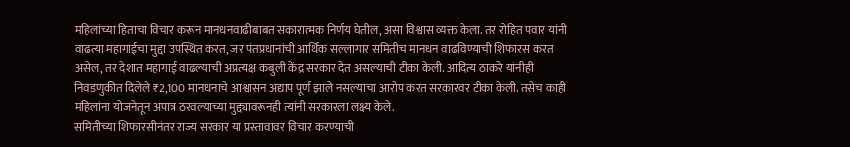महिलांच्या हिताचा विचार करून मानधनवाढीबाबत सकारात्मक निर्णय घेतील, असा विश्वास व्यक्त केला. तर रोहित पवार यांनी वाढत्या महागाईचा मुद्दा उपस्थित करत, जर पंतप्रधानांची आर्थिक सल्लागार समितीच मानधन वाढविण्याची शिफारस करत असेल, तर देशात महागाई वाढल्याची अप्रत्यक्ष कबुली केंद्र सरकार देत असल्याची टीका केली. आदित्य ठाकरे यांनीही निवडणुकीत दिलेले ₹2,100 मानधनाचे आश्वासन अद्याप पूर्ण झाले नसल्याचा आरोप करत सरकारवर टीका केली. तसेच काही महिलांना योजनेतून अपात्र ठरवल्याच्या मुद्द्यावरूनही त्यांनी सरकारला लक्ष्य केले.
समितीच्या शिफारसीनंतर राज्य सरकार या प्रस्तावावर विचार करण्याची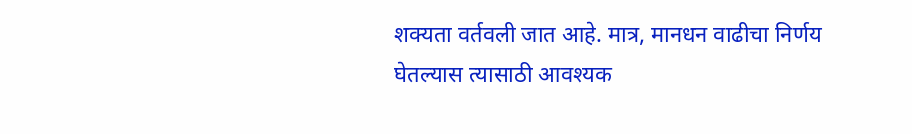शक्यता वर्तवली जात आहे. मात्र, मानधन वाढीचा निर्णय घेतल्यास त्यासाठी आवश्यक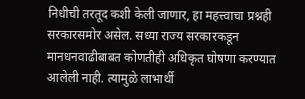निधीची तरतूद कशी केली जाणार, हा महत्त्वाचा प्रश्नही सरकारसमोर असेल. सध्या राज्य सरकारकडून मानधनवाढीबाबत कोणतीही अधिकृत घोषणा करण्यात आलेली नाही. त्यामुळे लाभार्थी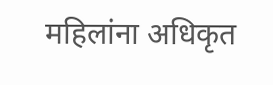महिलांना अधिकृत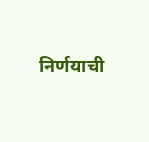निर्णयाची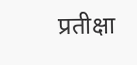प्रतीक्षा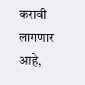करावी लागणार आहे,